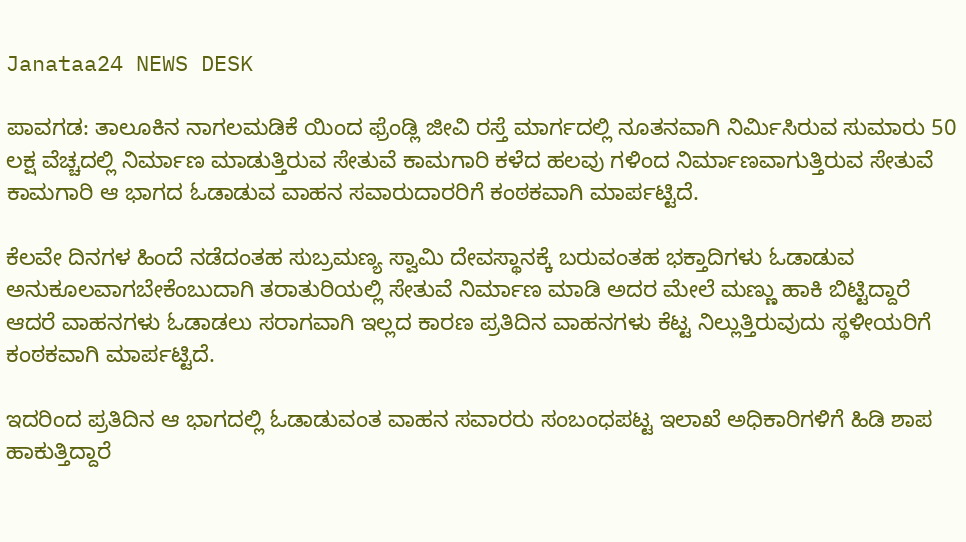Janataa24 NEWS DESK

ಪಾವಗಡ: ತಾಲೂಕಿನ ನಾಗಲಮಡಿಕೆ ಯಿಂದ ಫ್ರೆಂಡ್ಲಿ ಜೀವಿ ರಸ್ತೆ ಮಾರ್ಗದಲ್ಲಿ ನೂತನವಾಗಿ ನಿರ್ಮಿಸಿರುವ ಸುಮಾರು 50 ಲಕ್ಷ ವೆಚ್ಚದಲ್ಲಿ ನಿರ್ಮಾಣ ಮಾಡುತ್ತಿರುವ ಸೇತುವೆ ಕಾಮಗಾರಿ ಕಳೆದ ಹಲವು ಗಳಿಂದ ನಿರ್ಮಾಣವಾಗುತ್ತಿರುವ ಸೇತುವೆ ಕಾಮಗಾರಿ ಆ ಭಾಗದ ಓಡಾಡುವ ವಾಹನ ಸವಾರುದಾರರಿಗೆ ಕಂಠಕವಾಗಿ ಮಾರ್ಪಟ್ಟಿದೆ.

ಕೆಲವೇ ದಿನಗಳ ಹಿಂದೆ ನಡೆದಂತಹ ಸುಬ್ರಮಣ್ಯ ಸ್ವಾಮಿ ದೇವಸ್ಥಾನಕ್ಕೆ ಬರುವಂತಹ ಭಕ್ತಾದಿಗಳು ಓಡಾಡುವ ಅನುಕೂಲವಾಗಬೇಕೆಂಬುದಾಗಿ ತರಾತುರಿಯಲ್ಲಿ ಸೇತುವೆ ನಿರ್ಮಾಣ ಮಾಡಿ ಅದರ ಮೇಲೆ ಮಣ್ಣು ಹಾಕಿ ಬಿಟ್ಟಿದ್ದಾರೆ ಆದರೆ ವಾಹನಗಳು ಓಡಾಡಲು ಸರಾಗವಾಗಿ ಇಲ್ಲದ ಕಾರಣ ಪ್ರತಿದಿನ ವಾಹನಗಳು ಕೆಟ್ಟ ನಿಲ್ಲುತ್ತಿರುವುದು ಸ್ಥಳೀಯರಿಗೆ ಕಂಠಕವಾಗಿ ಮಾರ್ಪಟ್ಟಿದೆ.

ಇದರಿಂದ ಪ್ರತಿದಿನ ಆ ಭಾಗದಲ್ಲಿ ಓಡಾಡುವಂತ ವಾಹನ ಸವಾರರು ಸಂಬಂಧಪಟ್ಟ ಇಲಾಖೆ ಅಧಿಕಾರಿಗಳಿಗೆ ಹಿಡಿ ಶಾಪ ಹಾಕುತ್ತಿದ್ದಾರೆ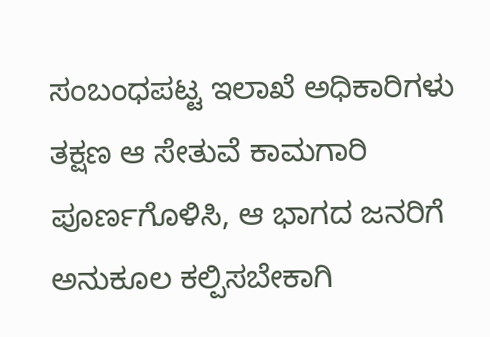ಸಂಬಂಧಪಟ್ಟ ಇಲಾಖೆ ಅಧಿಕಾರಿಗಳು ತಕ್ಷಣ ಆ ಸೇತುವೆ ಕಾಮಗಾರಿ ಪೂರ್ಣಗೊಳಿಸಿ, ಆ ಭಾಗದ ಜನರಿಗೆ ಅನುಕೂಲ ಕಲ್ಪಿಸಬೇಕಾಗಿ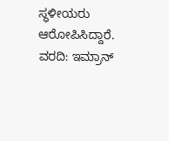ಸ್ಥಳೀಯರು ಆರೋಪಿಸಿದ್ದಾರೆ.
ವರದಿ: ಇಮ್ರಾನ್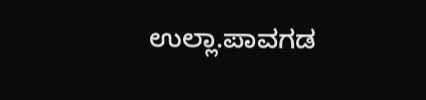ಉಲ್ಲಾ.ಪಾವಗಡ